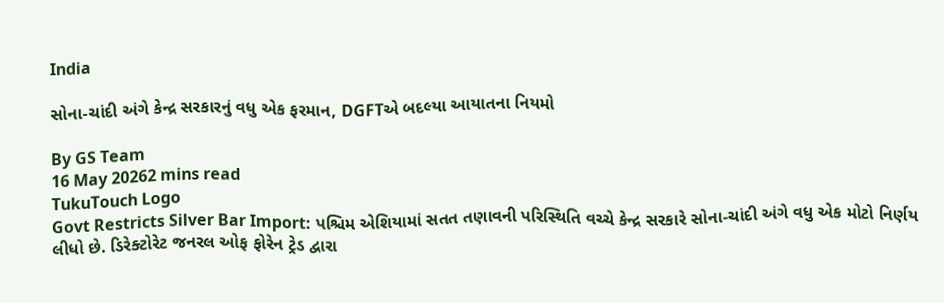India

સોના-ચાંદી અંગે કેન્દ્ર સરકારનું વધુ એક ફરમાન, DGFTએ બદલ્યા આયાતના નિયમો

By GS Team
16 May 20262 mins read
TukuTouch Logo
Govt Restricts Silver Bar Import: પશ્ચિમ એશિયામાં સતત તણાવની પરિસ્થિતિ વચ્ચે કેન્દ્ર સરકારે સોના-ચાંદી અંગે વધુ એક મોટો નિર્ણય લીધો છે. ડિરેક્ટોરેટ જનરલ ઓફ ફોરેન ટ્રેડ દ્વારા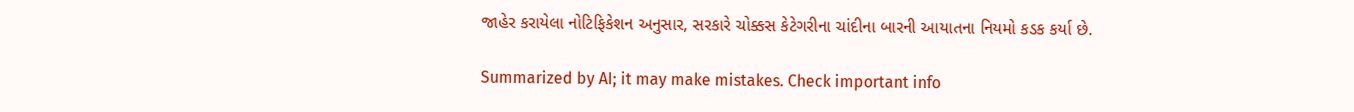જાહેર કરાયેલા નોટિફિકેશન અનુસાર, સરકારે ચોક્કસ કેટેગરીના ચાંદીના બારની આયાતના નિયમો કડક કર્યા છે.

Summarized by AI; it may make mistakes. Check important info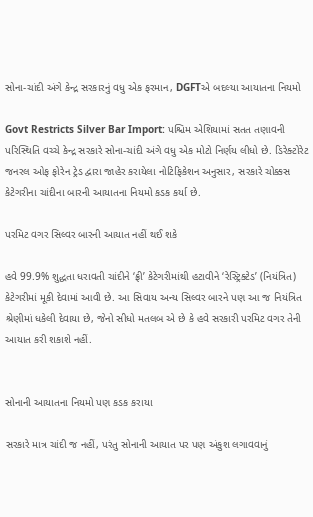સોના-ચાંદી અંગે કેન્દ્ર સરકારનું વધુ એક ફરમાન, DGFTએ બદલ્યા આયાતના નિયમો

Govt Restricts Silver Bar Import: પશ્ચિમ એશિયામાં સતત તણાવની પરિસ્થિતિ વચ્ચે કેન્દ્ર સરકારે સોના-ચાંદી અંગે વધુ એક મોટો નિર્ણય લીધો છે. ડિરેક્ટોરેટ જનરલ ઓફ ફોરેન ટ્રેડ દ્વારા જાહેર કરાયેલા નોટિફિકેશન અનુસાર, સરકારે ચોક્કસ કેટેગરીના ચાંદીના બારની આયાતના નિયમો કડક કર્યા છે.

પરમિટ વગર સિલ્વર બારની આયાત નહીં થઈ શકે

હવે 99.9% શુદ્ધતા ધરાવતી ચાંદીને ‘ફ્રી’ કેટેગરીમાંથી હટાવીને ‘રેસ્ટ્રિક્ટેડ’ (નિયંત્રિત) કેટેગરીમાં મૂકી દેવામાં આવી છે. આ સિવાય અન્ય સિલ્વર બારને પણ આ જ નિયંત્રિત શ્રેણીમાં ધકેલી દેવાયા છે, જેનો સીધો મતલબ એ છે કે હવે સરકારી પરમિટ વગર તેની આયાત કરી શકાશે નહીં.


સોનાની આયાતના નિયમો પણ કડક કરાયા

સરકારે માત્ર ચાંદી જ નહીં, પરંતુ સોનાની આયાત પર પણ અંકુશ લગાવવાનું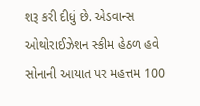શરૂ કરી દીધું છે. એડવાન્સ ઓથોરાઈઝેશન સ્કીમ હેઠળ હવે સોનાની આયાત પર મહત્તમ 100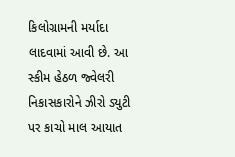કિલોગ્રામની મર્યાદા લાદવામાં આવી છે. આ સ્કીમ હેઠળ જ્વેલરી નિકાસકારોને ઝીરો ડ્યુટી પર કાચો માલ આયાત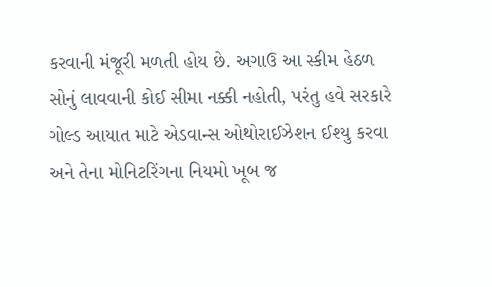કરવાની મંજૂરી મળતી હોય છે. અગાઉ આ સ્કીમ હેઠળ સોનું લાવવાની કોઈ સીમા નક્કી નહોતી, પરંતુ હવે સરકારે ગોલ્ડ આયાત માટે એડવાન્સ ઓથોરાઈઝેશન ઈશ્યુ કરવા અને તેના મોનિટરિંગના નિયમો ખૂબ જ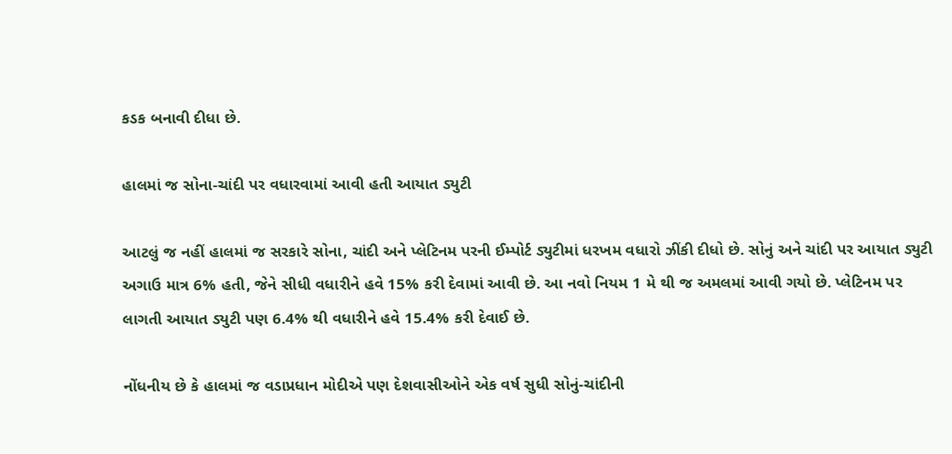કડક બનાવી દીધા છે.

હાલમાં જ સોના-ચાંદી પર વધારવામાં આવી હતી આયાત ડ્યુટી

આટલું જ નહીં હાલમાં જ સરકારે સોના, ચાંદી અને પ્લેટિનમ પરની ઈમ્પોર્ટ ડ્યુટીમાં ધરખમ વધારો ઝીંકી દીધો છે. સોનું અને ચાંદી પર આયાત ડ્યુટી અગાઉ માત્ર 6% હતી, જેને સીધી વધારીને હવે 15% કરી દેવામાં આવી છે. આ નવો નિયમ 1 મે થી જ અમલમાં આવી ગયો છે. પ્લેટિનમ પર લાગતી આયાત ડ્યુટી પણ 6.4% થી વધારીને હવે 15.4% કરી દેવાઈ છે.

નોંધનીય છે કે હાલમાં જ વડાપ્રધાન મોદીએ પણ દેશવાસીઓને એક વર્ષ સુધી સોનું-ચાંદીની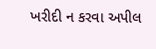ખરીદી ન કરવા અપીલ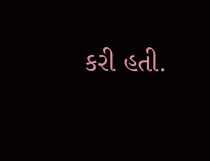કરી હતી.